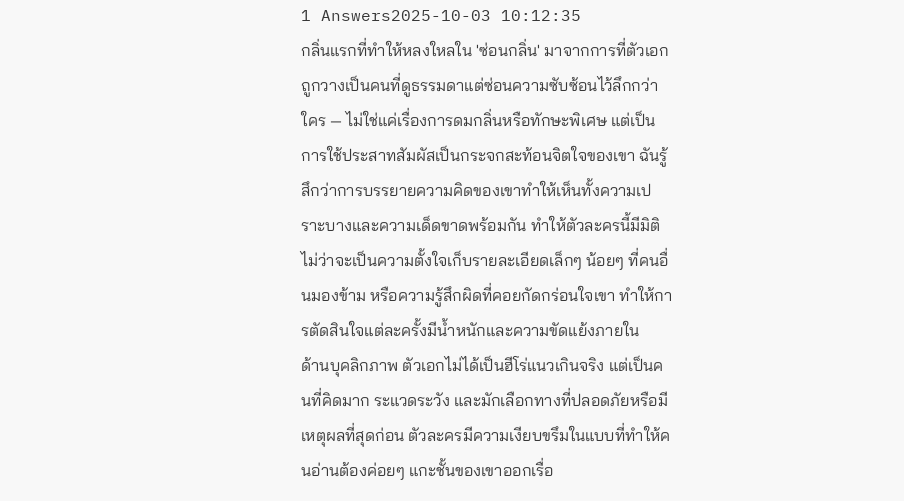1 Answers2025-10-03 10:12:35
กลิ่นแรกที่ทำให้หลงใหลใน 'ซ่อนกลิ่น' มาจากการที่ตัวเอกถูกวางเป็นคนที่ดูธรรมดาแต่ซ่อนความซับซ้อนไว้ลึกกว่าใคร — ไม่ใช่แค่เรื่องการดมกลิ่นหรือทักษะพิเศษ แต่เป็นการใช้ประสาทสัมผัสเป็นกระจกสะท้อนจิตใจของเขา ฉันรู้สึกว่าการบรรยายความคิดของเขาทำให้เห็นทั้งความเปราะบางและความเด็ดขาดพร้อมกัน ทำให้ตัวละครนี้มีมิติ ไม่ว่าจะเป็นความตั้งใจเก็บรายละเอียดเล็กๆ น้อยๆ ที่คนอื่นมองข้าม หรือความรู้สึกผิดที่คอยกัดกร่อนใจเขา ทำให้การตัดสินใจแต่ละครั้งมีน้ำหนักและความขัดแย้งภายใน
ด้านบุคลิกภาพ ตัวเอกไม่ได้เป็นฮีโร่แนวเกินจริง แต่เป็นคนที่คิดมาก ระแวดระวัง และมักเลือกทางที่ปลอดภัยหรือมีเหตุผลที่สุดก่อน ตัวละครมีความเงียบขรึมในแบบที่ทำให้คนอ่านต้องค่อยๆ แกะชั้นของเขาออกเรื่อ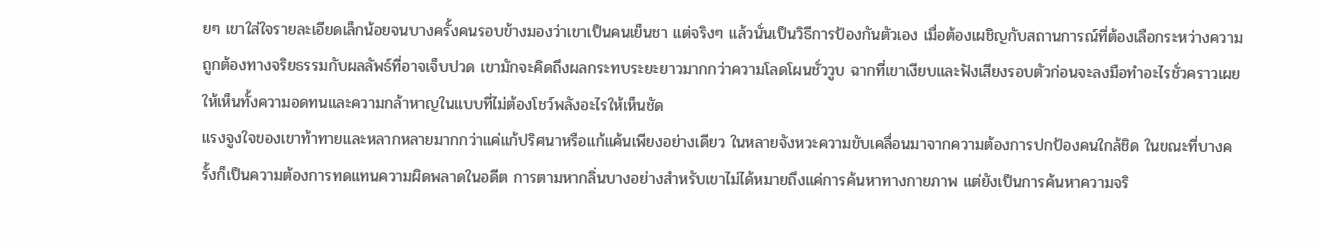ยๆ เขาใส่ใจรายละเอียดเล็กน้อยจนบางครั้งคนรอบข้างมองว่าเขาเป็นคนเย็นชา แต่จริงๆ แล้วนั่นเป็นวิธีการป้องกันตัวเอง เมื่อต้องเผชิญกับสถานการณ์ที่ต้องเลือกระหว่างความถูกต้องทางจริยธรรมกับผลลัพธ์ที่อาจเจ็บปวด เขามักจะคิดถึงผลกระทบระยะยาวมากกว่าความโลดโผนชั่ววูบ ฉากที่เขาเงียบและฟังเสียงรอบตัวก่อนจะลงมือทำอะไรชั่วคราวเผยให้เห็นทั้งความอดทนและความกล้าหาญในแบบที่ไม่ต้องโชว์พลังอะไรให้เห็นชัด
แรงจูงใจของเขาท้าทายและหลากหลายมากกว่าแค่แก้ปริศนาหรือแก้แค้นเพียงอย่างเดียว ในหลายจังหวะความขับเคลื่อนมาจากความต้องการปกป้องคนใกล้ชิด ในขณะที่บางครั้งก็เป็นความต้องการทดแทนความผิดพลาดในอดีต การตามหากลิ่นบางอย่างสำหรับเขาไม่ได้หมายถึงแค่การค้นหาทางกายภาพ แต่ยังเป็นการค้นหาความจริ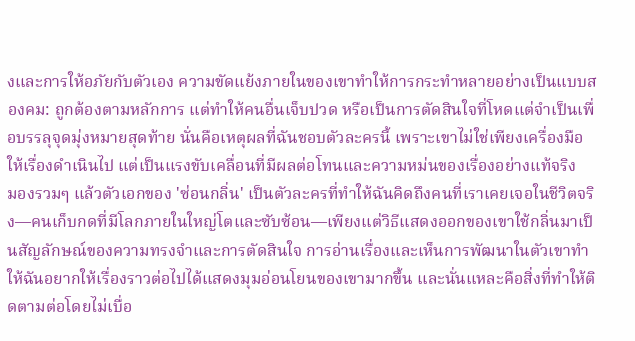งและการให้อภัยกับตัวเอง ความขัดแย้งภายในของเขาทำให้การกระทำหลายอย่างเป็นแบบสองคม: ถูกต้องตามหลักการ แต่ทำให้คนอื่นเจ็บปวด หรือเป็นการตัดสินใจที่โหดแต่จำเป็นเพื่อบรรลุจุดมุ่งหมายสุดท้าย นั่นคือเหตุผลที่ฉันชอบตัวละครนี้ เพราะเขาไม่ใช่เพียงเครื่องมือให้เรื่องดำเนินไป แต่เป็นแรงขับเคลื่อนที่มีผลต่อโทนและความหม่นของเรื่องอย่างแท้จริง
มองรวมๆ แล้วตัวเอกของ 'ซ่อนกลิ่น' เป็นตัวละครที่ทำให้ฉันคิดถึงคนที่เราเคยเจอในชีวิตจริง—คนเก็บกดที่มีโลกภายในใหญ่โตและซับซ้อน—เพียงแต่วิธีแสดงออกของเขาใช้กลิ่นมาเป็นสัญลักษณ์ของความทรงจำและการตัดสินใจ การอ่านเรื่องและเห็นการพัฒนาในตัวเขาทำให้ฉันอยากให้เรื่องราวต่อไปได้แสดงมุมอ่อนโยนของเขามากขึ้น และนั่นแหละคือสิ่งที่ทำให้ติดตามต่อโดยไม่เบื่อ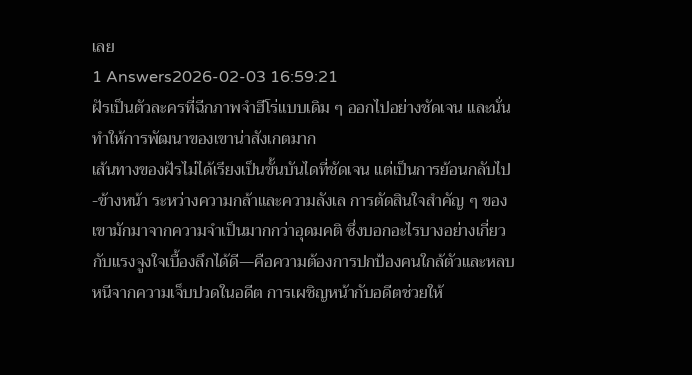เลย
1 Answers2026-02-03 16:59:21
ฝัรเป็นตัวละครที่ฉีกภาพจำฮีโร่แบบเดิม ๆ ออกไปอย่างชัดเจน และนั่นทำให้การพัฒนาของเขาน่าสังเกตมาก
เส้นทางของฝัรไม่ได้เรียงเป็นขั้นบันไดที่ชัดเจน แต่เป็นการย้อนกลับไป-ข้างหน้า ระหว่างความกล้าและความลังเล การตัดสินใจสำคัญ ๆ ของเขามักมาจากความจำเป็นมากกว่าอุดมคติ ซึ่งบอกอะไรบางอย่างเกี่ยวกับแรงจูงใจเบื้องลึกได้ดี—คือความต้องการปกป้องคนใกล้ตัวและหลบหนีจากความเจ็บปวดในอดีต การเผชิญหน้ากับอดีตช่วยให้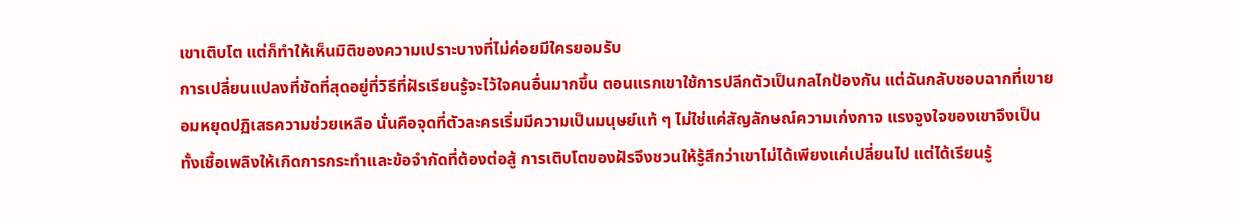เขาเติบโต แต่ก็ทำให้เห็นมิติของความเปราะบางที่ไม่ค่อยมีใครยอมรับ
การเปลี่ยนแปลงที่ชัดที่สุดอยู่ที่วิธีที่ฝัรเรียนรู้จะไว้ใจคนอื่นมากขึ้น ตอนแรกเขาใช้การปลีกตัวเป็นกลไกป้องกัน แต่ฉันกลับชอบฉากที่เขายอมหยุดปฏิเสธความช่วยเหลือ นั่นคือจุดที่ตัวละครเริ่มมีความเป็นมนุษย์แท้ ๆ ไม่ใช่แค่สัญลักษณ์ความเก่งกาจ แรงจูงใจของเขาจึงเป็นทั้งเชื้อเพลิงให้เกิดการกระทำและข้อจำกัดที่ต้องต่อสู้ การเติบโตของฝัรจึงชวนให้รู้สึกว่าเขาไม่ได้เพียงแค่เปลี่ยนไป แต่ได้เรียนรู้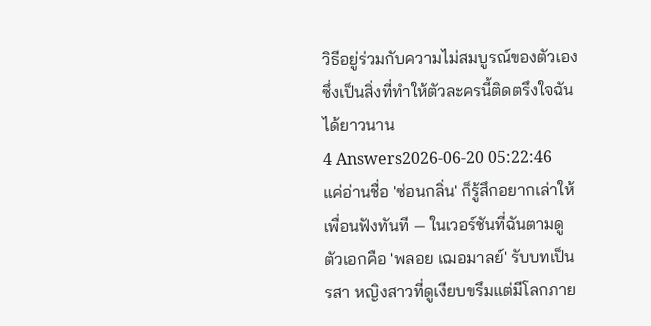วิธีอยู่ร่วมกับความไม่สมบูรณ์ของตัวเอง ซึ่งเป็นสิ่งที่ทำให้ตัวละครนี้ติดตรึงใจฉันได้ยาวนาน
4 Answers2026-06-20 05:22:46
แค่อ่านชื่อ 'ซ่อนกลิ่น' ก็รู้สึกอยากเล่าให้เพื่อนฟังทันที — ในเวอร์ชันที่ฉันตามดู ตัวเอกคือ 'พลอย เฌอมาลย์' รับบทเป็น รสา หญิงสาวที่ดูเงียบขรึมแต่มีโลกภาย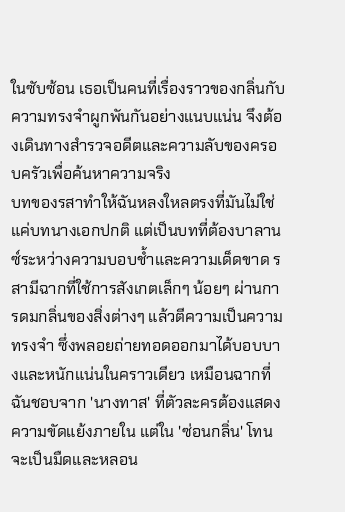ในซับซ้อน เธอเป็นคนที่เรื่องราวของกลิ่นกับความทรงจำผูกพันกันอย่างแนบแน่น จึงต้องเดินทางสำรวจอดีตและความลับของครอบครัวเพื่อค้นหาความจริง
บทของรสาทำให้ฉันหลงใหลตรงที่มันไม่ใช่แค่บทนางเอกปกติ แต่เป็นบทที่ต้องบาลานซ์ระหว่างความบอบช้ำและความเด็ดขาด รสามีฉากที่ใช้การสังเกตเล็กๆ น้อยๆ ผ่านการดมกลิ่นของสิ่งต่างๆ แล้วตีความเป็นความทรงจำ ซึ่งพลอยถ่ายทอดออกมาได้บอบบางและหนักแน่นในคราวเดียว เหมือนฉากที่ฉันชอบจาก 'นางทาส' ที่ตัวละครต้องแสดงความขัดแย้งภายใน แต่ใน 'ซ่อนกลิ่น' โทนจะเป็นมืดและหลอน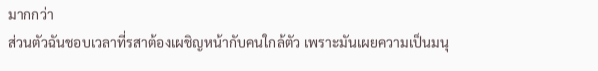มากกว่า
ส่วนตัวฉันชอบเวลาที่รสาต้องเผชิญหน้ากับคนใกล้ตัว เพราะมันเผยความเป็นมนุ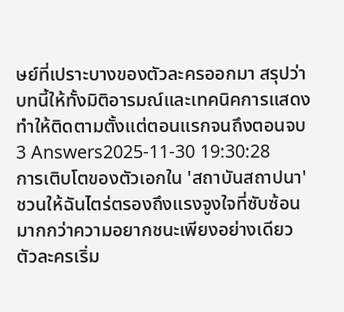ษย์ที่เปราะบางของตัวละครออกมา สรุปว่าบทนี้ให้ทั้งมิติอารมณ์และเทคนิคการแสดง ทำให้ติดตามตั้งแต่ตอนแรกจนถึงตอนจบ
3 Answers2025-11-30 19:30:28
การเติบโตของตัวเอกใน 'สถาบันสถาปนา' ชวนให้ฉันไตร่ตรองถึงแรงจูงใจที่ซับซ้อนมากกว่าความอยากชนะเพียงอย่างเดียว
ตัวละครเริ่ม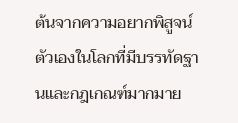ต้นจากความอยากพิสูจน์ตัวเองในโลกที่มีบรรทัดฐานและกฎเกณฑ์มากมาย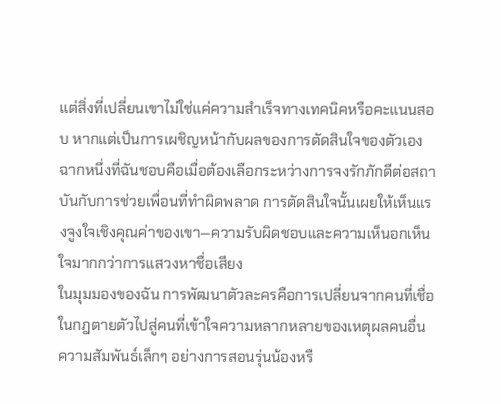แต่สิ่งที่เปลี่ยนเขาไม่ใช่แค่ความสำเร็จทางเทคนิคหรือคะแนนสอบ หากแต่เป็นการเผชิญหน้ากับผลของการตัดสินใจของตัวเอง ฉากหนึ่งที่ฉันชอบคือเมื่อต้องเลือกระหว่างการจงรักภักดีต่อสถาบันกับการช่วยเพื่อนที่ทำผิดพลาด การตัดสินใจนั้นเผยให้เห็นแรงจูงใจเชิงคุณค่าของเขา—ความรับผิดชอบและความเห็นอกเห็นใจมากกว่าการแสวงหาชื่อเสียง
ในมุมมองของฉัน การพัฒนาตัวละครคือการเปลี่ยนจากคนที่เชื่อในกฎตายตัวไปสู่คนที่เข้าใจความหลากหลายของเหตุผลคนอื่น ความสัมพันธ์เล็กๆ อย่างการสอนรุ่นน้องหรื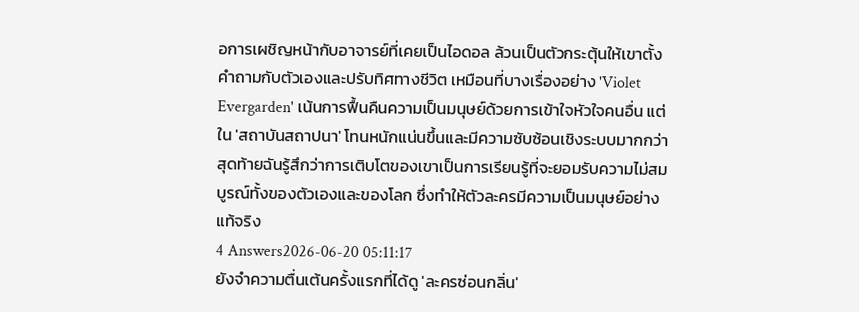อการเผชิญหน้ากับอาจารย์ที่เคยเป็นไอดอล ล้วนเป็นตัวกระตุ้นให้เขาตั้งคำถามกับตัวเองและปรับทิศทางชีวิต เหมือนที่บางเรื่องอย่าง 'Violet Evergarden' เน้นการฟื้นคืนความเป็นมนุษย์ด้วยการเข้าใจหัวใจคนอื่น แต่ใน 'สถาบันสถาปนา' โทนหนักแน่นขึ้นและมีความซับซ้อนเชิงระบบมากกว่า สุดท้ายฉันรู้สึกว่าการเติบโตของเขาเป็นการเรียนรู้ที่จะยอมรับความไม่สมบูรณ์ทั้งของตัวเองและของโลก ซึ่งทำให้ตัวละครมีความเป็นมนุษย์อย่างแท้จริง
4 Answers2026-06-20 05:11:17
ยังจำความตื่นเต้นครั้งแรกที่ได้ดู 'ละครซ่อนกลิ่น'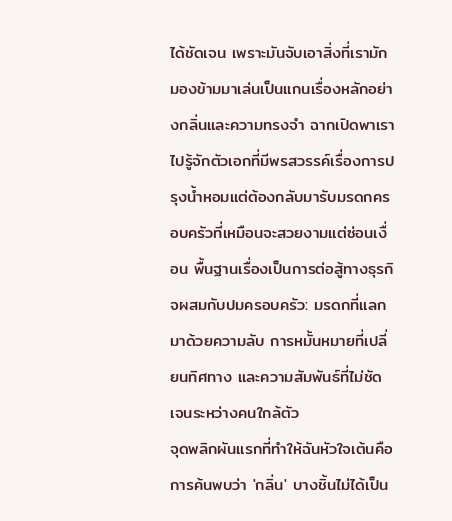ได้ชัดเจน เพราะมันจับเอาสิ่งที่เรามักมองข้ามมาเล่นเป็นแกนเรื่องหลักอย่างกลิ่นและความทรงจำ ฉากเปิดพาเราไปรู้จักตัวเอกที่มีพรสวรรค์เรื่องการปรุงน้ำหอมแต่ต้องกลับมารับมรดกครอบครัวที่เหมือนจะสวยงามแต่ซ่อนเงื่อน พื้นฐานเรื่องเป็นการต่อสู้ทางธุรกิจผสมกับปมครอบครัว: มรดกที่แลกมาด้วยความลับ การหมั้นหมายที่เปลี่ยนทิศทาง และความสัมพันธ์ที่ไม่ชัดเจนระหว่างคนใกล้ตัว
จุดพลิกผันแรกที่ทำให้ฉันหัวใจเต้นคือการค้นพบว่า 'กลิ่น' บางชิ้นไม่ได้เป็น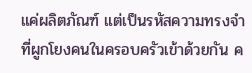แค่ผลิตภัณฑ์ แต่เป็นรหัสความทรงจำที่ผูกโยงคนในครอบครัวเข้าด้วยกัน ค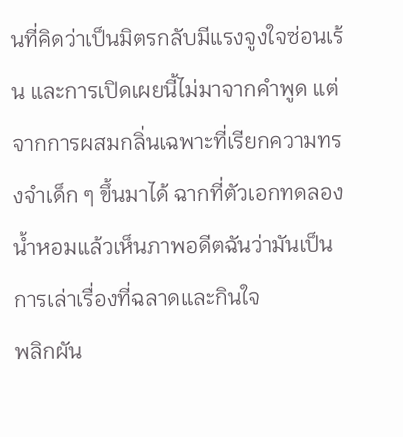นที่คิดว่าเป็นมิตรกลับมีแรงจูงใจซ่อนเร้น และการเปิดเผยนี้ไม่มาจากคำพูด แต่จากการผสมกลิ่นเฉพาะที่เรียกความทรงจำเด็ก ๆ ขึ้นมาได้ ฉากที่ตัวเอกทดลองน้ำหอมแล้วเห็นภาพอดีตฉันว่ามันเป็นการเล่าเรื่องที่ฉลาดและกินใจ
พลิกผัน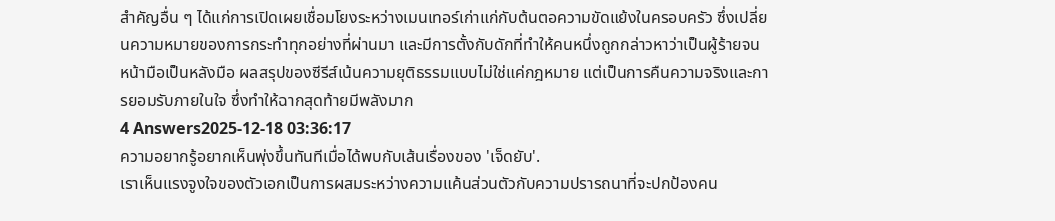สำคัญอื่น ๆ ได้แก่การเปิดเผยเชื่อมโยงระหว่างเมนเทอร์เก่าแก่กับต้นตอความขัดแย้งในครอบครัว ซึ่งเปลี่ยนความหมายของการกระทำทุกอย่างที่ผ่านมา และมีการตั้งกับดักที่ทำให้คนหนึ่งถูกกล่าวหาว่าเป็นผู้ร้ายจนหน้ามือเป็นหลังมือ ผลสรุปของซีรีส์เน้นความยุติธรรมแบบไม่ใช่แค่กฎหมาย แต่เป็นการคืนความจริงและการยอมรับภายในใจ ซึ่งทำให้ฉากสุดท้ายมีพลังมาก
4 Answers2025-12-18 03:36:17
ความอยากรู้อยากเห็นพุ่งขึ้นทันทีเมื่อได้พบกับเส้นเรื่องของ 'เจ็ดยับ'.
เราเห็นแรงจูงใจของตัวเอกเป็นการผสมระหว่างความแค้นส่วนตัวกับความปรารถนาที่จะปกป้องคน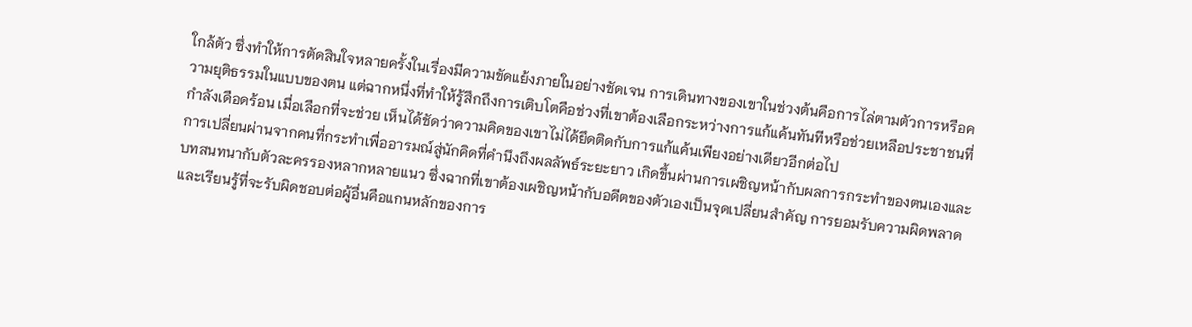ใกล้ตัว ซึ่งทำให้การตัดสินใจหลายครั้งในเรื่องมีความขัดแย้งภายในอย่างชัดเจน การเดินทางของเขาในช่วงต้นคือการไล่ตามตัวการหรือความยุติธรรมในแบบของตน แต่ฉากหนึ่งที่ทำให้รู้สึกถึงการเติบโตคือช่วงที่เขาต้องเลือกระหว่างการแก้แค้นทันทีหรือช่วยเหลือประชาชนที่กำลังเดือดร้อน เมื่อเลือกที่จะช่วย เห็นได้ชัดว่าความคิดของเขาไม่ได้ยึดติดกับการแก้แค้นเพียงอย่างเดียวอีกต่อไป
การเปลี่ยนผ่านจากคนที่กระทำเพื่ออารมณ์สู่นักคิดที่คำนึงถึงผลลัพธ์ระยะยาว เกิดขึ้นผ่านการเผชิญหน้ากับผลการกระทำของตนเองและบทสนทนากับตัวละครรองหลากหลายแนว ซึ่งฉากที่เขาต้องเผชิญหน้ากับอดีตของตัวเองเป็นจุดเปลี่ยนสำคัญ การยอมรับความผิดพลาดและเรียนรู้ที่จะรับผิดชอบต่อผู้อื่นคือแกนหลักของการ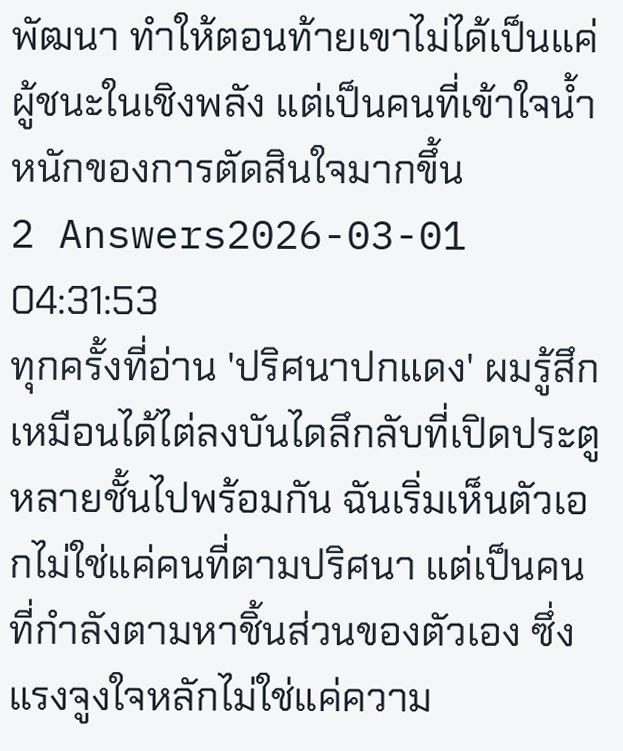พัฒนา ทำให้ตอนท้ายเขาไม่ได้เป็นแค่ผู้ชนะในเชิงพลัง แต่เป็นคนที่เข้าใจน้ำหนักของการตัดสินใจมากขึ้น
2 Answers2026-03-01 04:31:53
ทุกครั้งที่อ่าน 'ปริศนาปกแดง' ผมรู้สึกเหมือนได้ไต่ลงบันไดลึกลับที่เปิดประตูหลายชั้นไปพร้อมกัน ฉันเริ่มเห็นตัวเอกไม่ใช่แค่คนที่ตามปริศนา แต่เป็นคนที่กำลังตามหาชิ้นส่วนของตัวเอง ซึ่งแรงจูงใจหลักไม่ใช่แค่ความ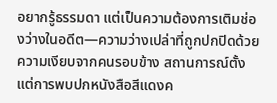อยากรู้ธรรมดา แต่เป็นความต้องการเติมช่องว่างในอดีต—ความว่างเปล่าที่ถูกปกปิดด้วยความเงียบจากคนรอบข้าง สถานการณ์ตั้งแต่การพบปกหนังสือสีแดงค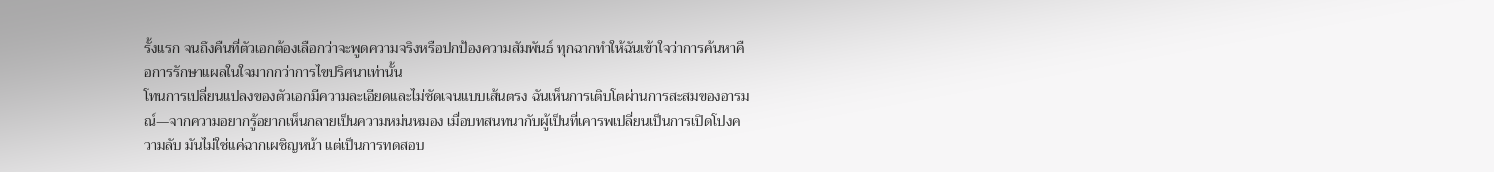รั้งแรก จนถึงคืนที่ตัวเอกต้องเลือกว่าจะพูดความจริงหรือปกป้องความสัมพันธ์ ทุกฉากทำให้ฉันเข้าใจว่าการค้นหาคือการรักษาแผลในใจมากกว่าการไขปริศนาเท่านั้น
โทนการเปลี่ยนแปลงของตัวเอกมีความละเอียดและไม่ชัดเจนแบบเส้นตรง ฉันเห็นการเติบโตผ่านการสะสมของอารมณ์—จากความอยากรู้อยากเห็นกลายเป็นความหม่นหมอง เมื่อบทสนทนากับผู้เป็นที่เคารพเปลี่ยนเป็นการเปิดโปงความลับ มันไม่ใช่แค่ฉากเผชิญหน้า แต่เป็นการทดสอบ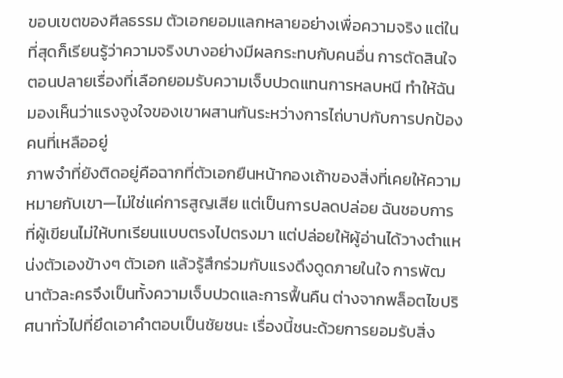ขอบเขตของศีลธรรม ตัวเอกยอมแลกหลายอย่างเพื่อความจริง แต่ในที่สุดก็เรียนรู้ว่าความจริงบางอย่างมีผลกระทบกับคนอื่น การตัดสินใจตอนปลายเรื่องที่เลือกยอมรับความเจ็บปวดแทนการหลบหนี ทำให้ฉันมองเห็นว่าแรงจูงใจของเขาผสานกันระหว่างการไถ่บาปกับการปกป้องคนที่เหลืออยู่
ภาพจำที่ยังติดอยู่คือฉากที่ตัวเอกยืนหน้ากองเถ้าของสิ่งที่เคยให้ความหมายกับเขา—ไม่ใช่แค่การสูญเสีย แต่เป็นการปลดปล่อย ฉันชอบการที่ผู้เขียนไม่ให้บทเรียนแบบตรงไปตรงมา แต่ปล่อยให้ผู้อ่านได้วางตำแหน่งตัวเองข้างๆ ตัวเอก แล้วรู้สึกร่วมกับแรงดึงดูดภายในใจ การพัฒนาตัวละครจึงเป็นทั้งความเจ็บปวดและการฟื้นคืน ต่างจากพล็อตไขปริศนาทั่วไปที่ยึดเอาคำตอบเป็นชัยชนะ เรื่องนี้ชนะด้วยการยอมรับสิ่ง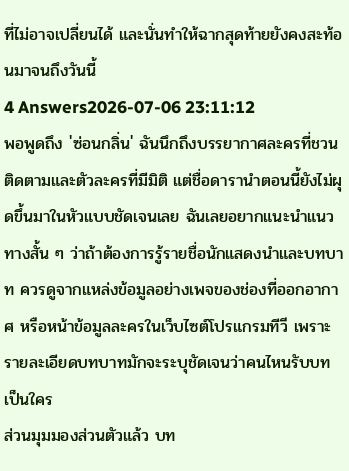ที่ไม่อาจเปลี่ยนได้ และนั่นทำให้ฉากสุดท้ายยังคงสะท้อนมาจนถึงวันนี้
4 Answers2026-07-06 23:11:12
พอพูดถึง 'ซ่อนกลิ่น' ฉันนึกถึงบรรยากาศละครที่ชวนติดตามและตัวละครที่มีมิติ แต่ชื่อดารานำตอนนี้ยังไม่ผุดขึ้นมาในหัวแบบชัดเจนเลย ฉันเลยอยากแนะนำแนวทางสั้น ๆ ว่าถ้าต้องการรู้รายชื่อนักแสดงนำและบทบาท ควรดูจากแหล่งข้อมูลอย่างเพจของช่องที่ออกอากาศ หรือหน้าข้อมูลละครในเว็บไซต์โปรแกรมทีวี เพราะรายละเอียดบทบาทมักจะระบุชัดเจนว่าคนไหนรับบทเป็นใคร
ส่วนมุมมองส่วนตัวแล้ว บท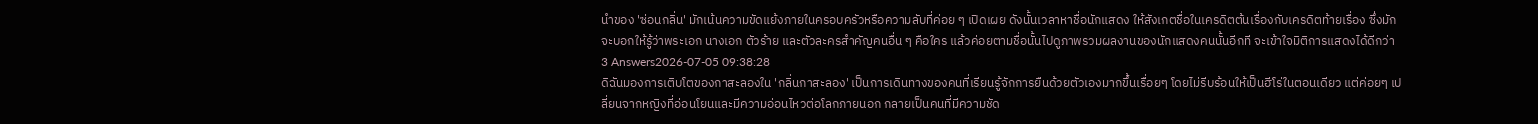นำของ 'ซ่อนกลิ่น' มักเน้นความขัดแย้งภายในครอบครัวหรือความลับที่ค่อย ๆ เปิดเผย ดังนั้นเวลาหาชื่อนักแสดง ให้สังเกตชื่อในเครดิตต้นเรื่องกับเครดิตท้ายเรื่อง ซึ่งมักจะบอกให้รู้ว่าพระเอก นางเอก ตัวร้าย และตัวละครสำคัญคนอื่น ๆ คือใคร แล้วค่อยตามชื่อนั้นไปดูภาพรวมผลงานของนักแสดงคนนั้นอีกที จะเข้าใจมิติการแสดงได้ดีกว่า
3 Answers2026-07-05 09:38:28
ดิฉันมองการเติบโตของกาสะลองใน 'กลิ่นกาสะลอง' เป็นการเดินทางของคนที่เรียนรู้จักการยืนด้วยตัวเองมากขึ้นเรื่อยๆ โดยไม่รีบร้อนให้เป็นฮีโร่ในตอนเดียว แต่ค่อยๆ เปลี่ยนจากหญิงที่อ่อนโยนและมีความอ่อนไหวต่อโลกภายนอก กลายเป็นคนที่มีความชัด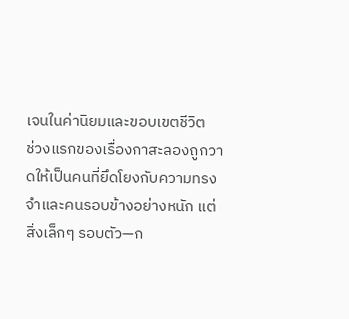เจนในค่านิยมและขอบเขตชีวิต
ช่วงแรกของเรื่องกาสะลองถูกวาดให้เป็นคนที่ยึดโยงกับความทรงจำและคนรอบข้างอย่างหนัก แต่สิ่งเล็กๆ รอบตัว—ก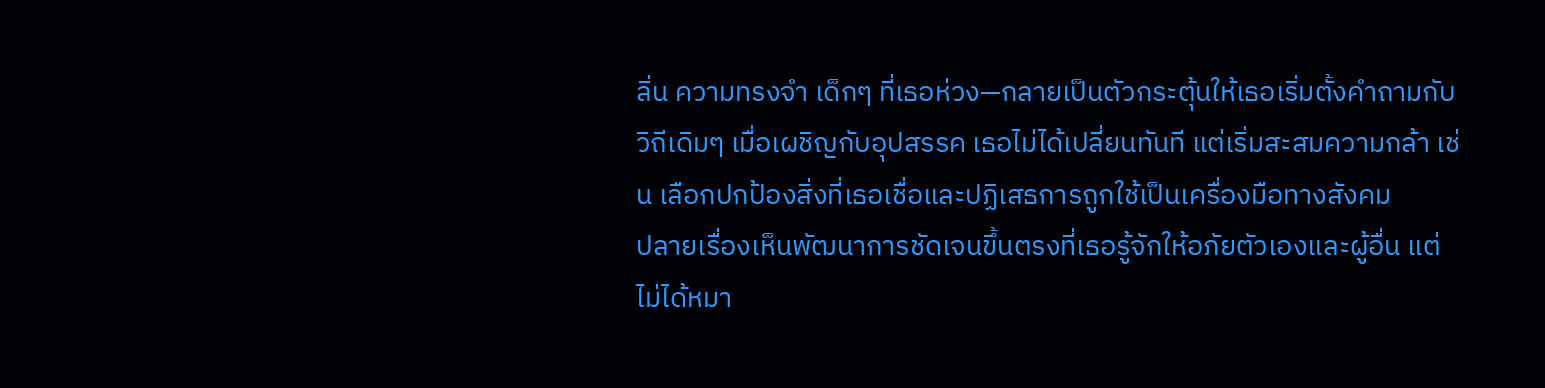ลิ่น ความทรงจำ เด็กๆ ที่เธอห่วง—กลายเป็นตัวกระตุ้นให้เธอเริ่มตั้งคำถามกับวิถีเดิมๆ เมื่อเผชิญกับอุปสรรค เธอไม่ได้เปลี่ยนทันที แต่เริ่มสะสมความกล้า เช่น เลือกปกป้องสิ่งที่เธอเชื่อและปฏิเสธการถูกใช้เป็นเครื่องมือทางสังคม
ปลายเรื่องเห็นพัฒนาการชัดเจนขึ้นตรงที่เธอรู้จักให้อภัยตัวเองและผู้อื่น แต่ไม่ได้หมา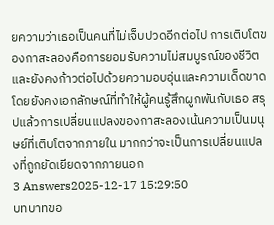ยความว่าเธอเป็นคนที่ไม่เจ็บปวดอีกต่อไป การเติบโตของกาสะลองคือการยอมรับความไม่สมบูรณ์ของชีวิตและยังคงก้าวต่อไปด้วยความอบอุ่นและความเด็ดขาด โดยยังคงเอกลักษณ์ที่ทำให้ผู้คนรู้สึกผูกพันกับเธอ สรุปแล้วการเปลี่ยนแปลงของกาสะลองเน้นความเป็นมนุษย์ที่เติบโตจากภายใน มากกว่าจะเป็นการเปลี่ยนแปลงที่ถูกยัดเยียดจากภายนอก
3 Answers2025-12-17 15:29:50
บทบาทขอ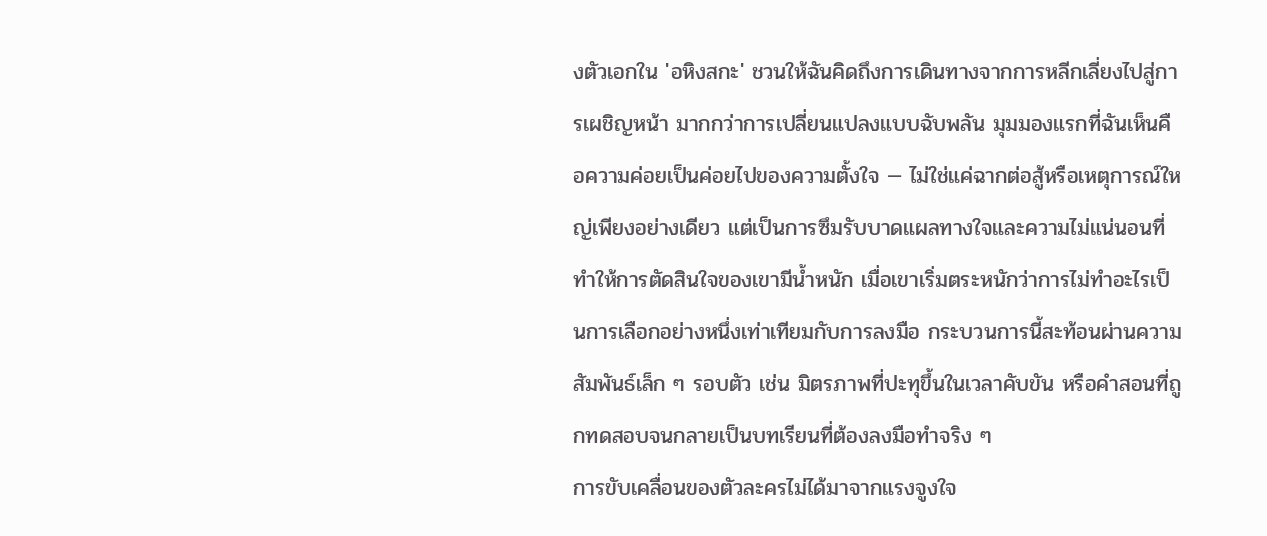งตัวเอกใน 'อหิงสกะ' ชวนให้ฉันคิดถึงการเดินทางจากการหลีกเลี่ยงไปสู่การเผชิญหน้า มากกว่าการเปลี่ยนแปลงแบบฉับพลัน มุมมองแรกที่ฉันเห็นคือความค่อยเป็นค่อยไปของความตั้งใจ — ไม่ใช่แค่ฉากต่อสู้หรือเหตุการณ์ใหญ่เพียงอย่างเดียว แต่เป็นการซึมรับบาดแผลทางใจและความไม่แน่นอนที่ทำให้การตัดสินใจของเขามีน้ำหนัก เมื่อเขาเริ่มตระหนักว่าการไม่ทำอะไรเป็นการเลือกอย่างหนึ่งเท่าเทียมกับการลงมือ กระบวนการนี้สะท้อนผ่านความสัมพันธ์เล็ก ๆ รอบตัว เช่น มิตรภาพที่ปะทุขึ้นในเวลาคับขัน หรือคำสอนที่ถูกทดสอบจนกลายเป็นบทเรียนที่ต้องลงมือทำจริง ๆ
การขับเคลื่อนของตัวละครไม่ได้มาจากแรงจูงใจ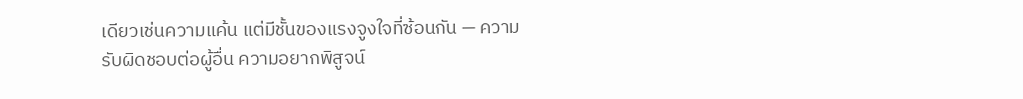เดียวเช่นความแค้น แต่มีชั้นของแรงจูงใจที่ซ้อนกัน — ความรับผิดชอบต่อผู้อื่น ความอยากพิสูจน์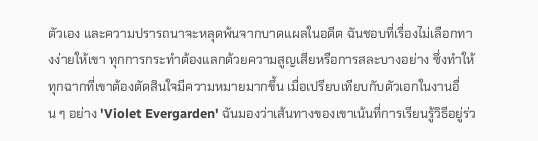ตัวเอง และความปรารถนาจะหลุดพ้นจากบาดแผลในอดีต ฉันชอบที่เรื่องไม่เลือกทางง่ายให้เขา ทุกการกระทำต้องแลกด้วยความสูญเสียหรือการสละบางอย่าง ซึ่งทำให้ทุกฉากที่เขาต้องตัดสินใจมีความหมายมากขึ้น เมื่อเปรียบเทียบกับตัวเอกในงานอื่น ๆ อย่าง 'Violet Evergarden' ฉันมองว่าเส้นทางของเขาเน้นที่การเรียนรู้วิธีอยู่ร่ว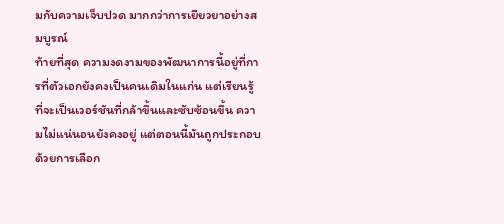มกับความเจ็บปวด มากกว่าการเยียวยาอย่างสมบูรณ์
ท้ายที่สุด ความงดงามของพัฒนาการนี้อยู่ที่การที่ตัวเอกยังคงเป็นคนเดิมในแก่น แต่เรียนรู้ที่จะเป็นเวอร์ชันที่กล้าขึ้นและซับซ้อนขึ้น ความไม่แน่นอนยังคงอยู่ แต่ตอนนี้มันถูกประกอบด้วยการเลือก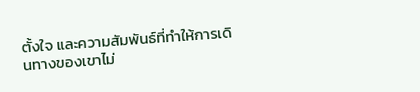ตั้งใจ และความสัมพันธ์ที่ทำให้การเดินทางของเขาไม่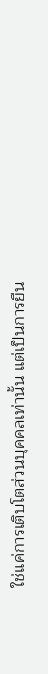ใช่แค่การเติบโตส่วนบุคคลเท่านั้น แต่เป็นการยืน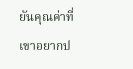ยันคุณค่าที่เขาอยากป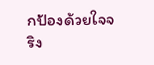กป้องด้วยใจจริง